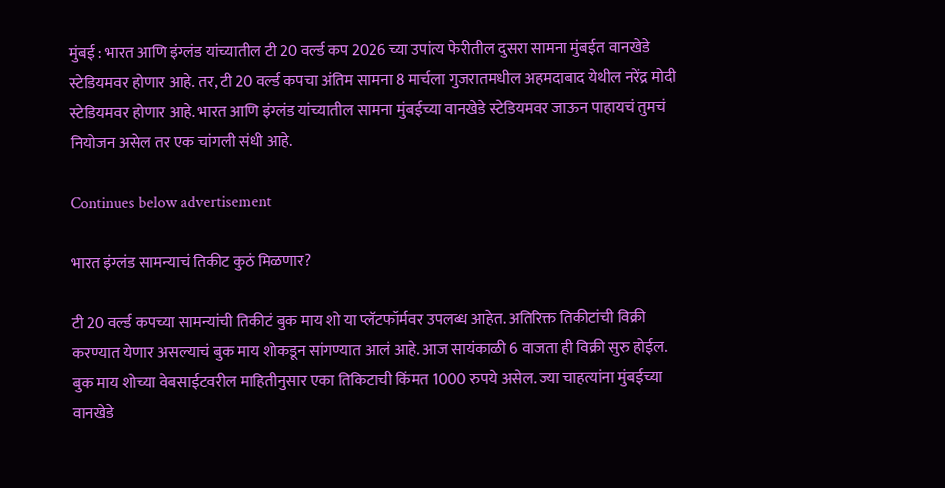मुंबई : भारत आणि इंग्लंड यांच्यातील टी 20 वर्ल्ड कप 2026 च्या उपांत्य फेरीतील दुसरा सामना मुंबईत वानखेडे स्टेडियमवर होणार आहे. तर, टी 20 वर्ल्ड कपचा अंतिम सामना 8 मार्चला गुजरातमधील अहमदाबाद येथील नरेंद्र मोदी स्टेडियमवर होणार आहे. भारत आणि इंग्लंड यांच्यातील सामना मुंबईच्या वानखेडे स्टेडियमवर जाऊन पाहायचं तुमचं नियोजन असेल तर एक चांगली संधी आहे.

Continues below advertisement

भारत इंग्लंड सामन्याचं तिकीट कुठं मिळणार?

टी 20 वर्ल्ड कपच्या सामन्यांची तिकीटं बुक माय शो या प्लॅटफॉर्मवर उपलब्ध आहेत. अतिरिक्त तिकीटांची विक्री करण्यात येणार असल्याचं बुक माय शोकडून सांगण्यात आलं आहे. आज सायंकाळी 6 वाजता ही विक्री सुरु होईल. बुक माय शोच्या वेबसाईटवरील माहितीनुसार एका तिकिटाची किंमत 1000 रुपये असेल. ज्या चाहत्यांना मुंबईच्या वानखेडे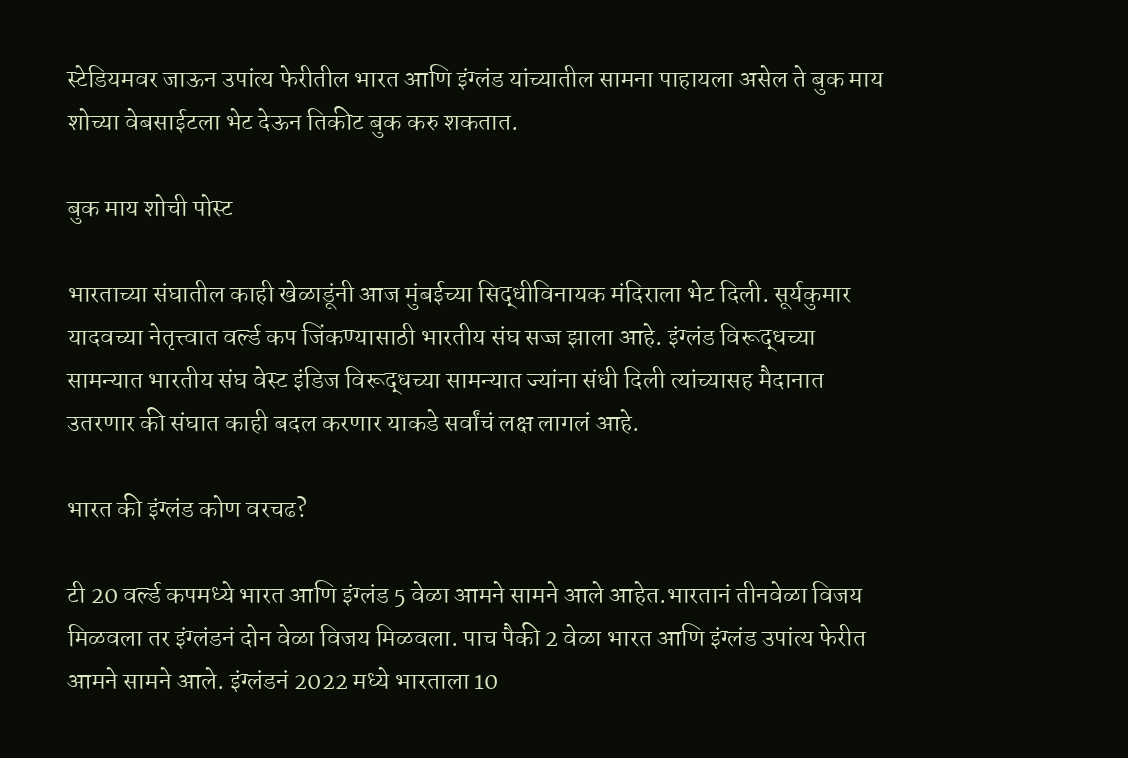स्टेडियमवर जाऊन उपांत्य फेरीतील भारत आणि इंग्लंड यांच्यातील सामना पाहायला असेल ते बुक माय शोच्या वेबसाईटला भेट देऊन तिकीट बुक करु शकतात.

बुक माय शोची पोस्ट

भारताच्या संघातील काही खेळाडूंनी आज मुंबईच्या सिद्धीविनायक मंदिराला भेट दिली. सूर्यकुमार यादवच्या नेतृत्त्वात वर्ल्ड कप जिंकण्यासाठी भारतीय संघ सज्ज झाला आहे. इंग्लंड विरूद्धच्या सामन्यात भारतीय संघ वेस्ट इंडिज विरूद्धच्या सामन्यात ज्यांना संधी दिली त्यांच्यासह मैदानात उतरणार की संघात काही बदल करणार याकडे सर्वांचं लक्ष लागलं आहे.

भारत की इंग्लंड कोण वरचढ?

टी 20 वर्ल्ड कपमध्ये भारत आणि इंग्लंड 5 वेळा आमने सामने आले आहेत.भारतानं तीनवेळा विजय मिळवला तर इंग्लंडनं दोन वेळा विजय मिळवला. पाच पैकी 2 वेळा भारत आणि इंग्लंड उपांत्य फेरीत आमने सामने आले. इंग्लंडनं 2022 मध्ये भारताला 10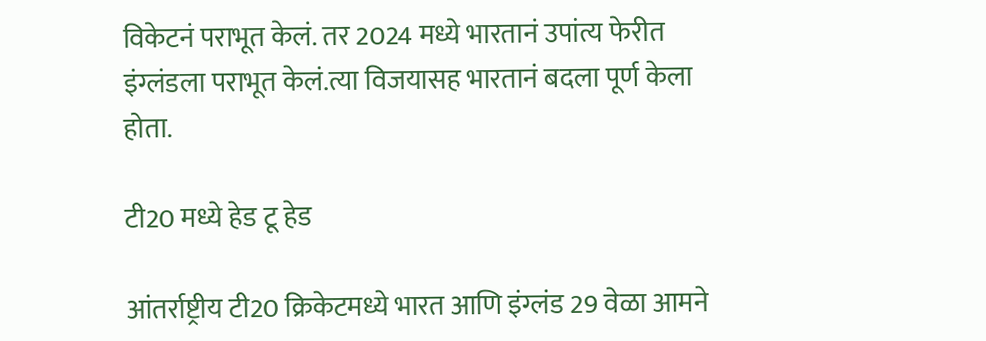विकेटनं पराभूत केलं. तर 2024 मध्ये भारतानं उपांत्य फेरीत इंग्लंडला पराभूत केलं.त्या विजयासह भारतानं बदला पूर्ण केला होता.

टी20 मध्ये हेड टू हेड

आंतर्राष्ट्रीय टी20 क्रिकेटमध्ये भारत आणि इंग्लंड 29 वेळा आमने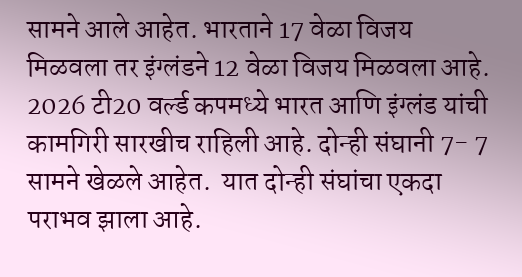सामने आले आहेत. भारताने 17 वेळा विजय मिळवला तर इंग्लंडने 12 वेळा विजय मिळवला आहे.  2026 टी20 वर्ल्ड कपमध्ये भारत आणि इंग्लंड यांची कामगिरी सारखीच राहिली आहे. दोन्ही संघानी 7- 7 सामने खेळले आहेत.  यात दोन्ही संघांचा एकदा पराभव झाला आहे.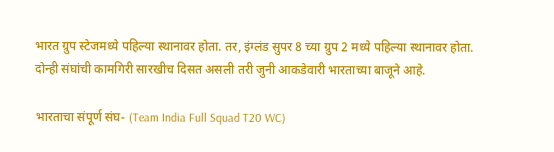भारत ग्रुप स्टेजमध्ये पहिल्या स्थानावर होता. तर, इंग्लंड सुपर 8 च्या ग्रुप 2 मध्ये पहिल्या स्थानावर होता.  दोन्ही संघांची कामगिरी सारखीच दिसत असली तरी जुनी आकडेवारी भारताच्या बाजूने आहे.

भारताचा संपूर्ण संघ- (Team India Full Squad T20 WC)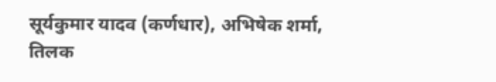सूर्यकुमार यादव (कर्णधार), अभिषेक शर्मा, तिलक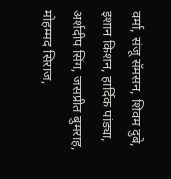वर्मा, संजू सॅमसन, शिवम दुबे, इशान किशन, हार्दिक पांड्या, अर्शदीप सिंग, जसप्रीत बुमराह, मोहम्मद सिराज,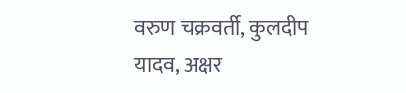वरुण चक्रवर्ती, कुलदीप यादव, अक्षर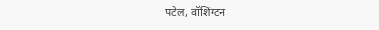पटेल, वॉशिंग्टन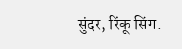सुंदर, रिंकू सिंग.